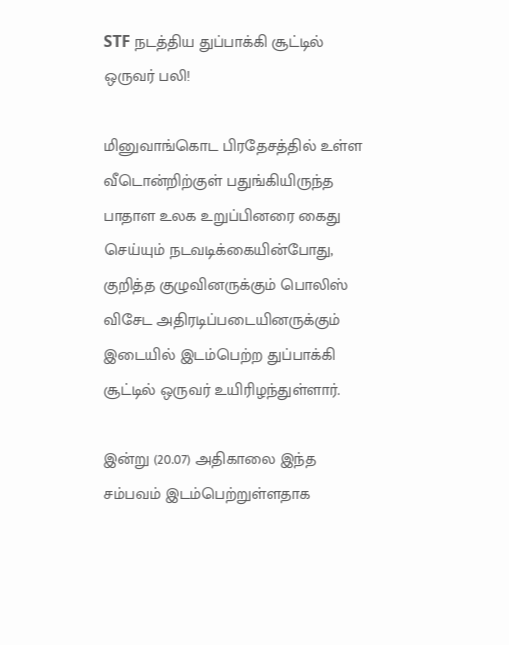STF நடத்திய துப்பாக்கி சூட்டில் ஒருவர் பலி!

மினுவாங்கொட பிரதேசத்தில் உள்ள வீடொன்றிற்குள் பதுங்கியிருந்த பாதாள உலக உறுப்பினரை கைது செய்யும் நடவடிக்கையின்போது, குறித்த குழுவினருக்கும் பொலிஸ் விசேட அதிரடிப்படையினருக்கும் இடையில் இடம்பெற்ற துப்பாக்கி சூட்டில் ஒருவர் உயிரிழந்துள்ளார்.

இன்று (20.07) அதிகாலை இந்த சம்பவம் இடம்பெற்றுள்ளதாக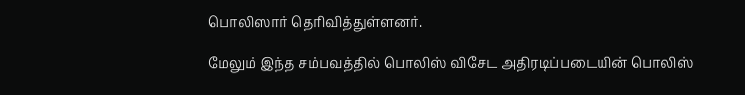பொலிஸார் தெரிவித்துள்ளனர்.

மேலும் இந்த சம்பவத்தில் பொலிஸ் விசேட அதிரடிப்படையின் பொலிஸ்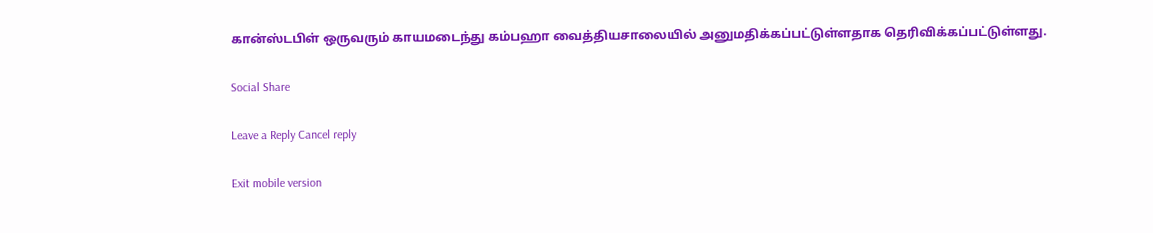கான்ஸ்டபிள் ஒருவரும் காயமடைந்து கம்பஹா வைத்தியசாலையில் அனுமதிக்கப்பட்டுள்ளதாக தெரிவிக்கப்பட்டுள்ளது.

Social Share

Leave a Reply Cancel reply

Exit mobile version